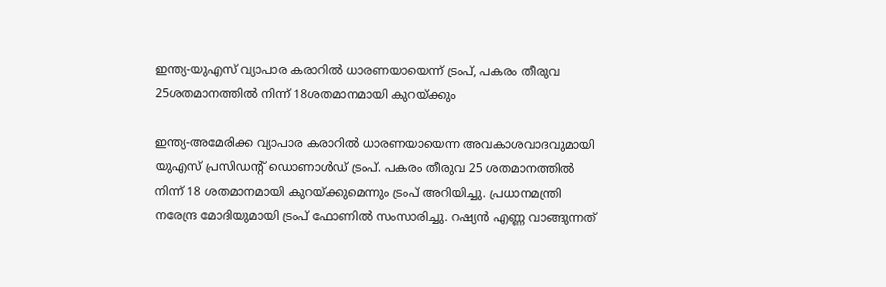ഇന്ത്യ-യുഎസ് വ്യാപാര കരാറിൽ ധാരണയായെന്ന് ട്രംപ്, പകരം തീരുവ 25ശതമാനത്തിൽ നിന്ന് 18ശതമാനമായി കുറയ്ക്കും

ഇന്ത്യ-അമേരിക്ക വ്യാപാര കരാറിൽ ധാരണയായെന്ന അവകാശവാദവുമായി യുഎസ് പ്രസിഡന്റ് ഡൊണാൾഡ് ട്രംപ്. പകരം തീരുവ 25 ശതമാനത്തിൽ നിന്ന് 18 ശതമാനമായി കുറയ്ക്കുമെന്നും ട്രംപ് അറിയിച്ചു. പ്രധാനമന്ത്രി നരേന്ദ്ര മോദിയുമായി ട്രംപ് ഫോണിൽ സംസാരിച്ചു. റഷ്യൻ എണ്ണ വാങ്ങുന്നത്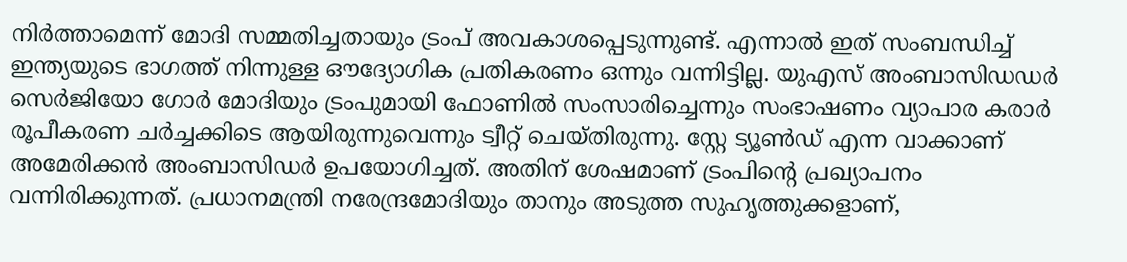നിർത്താമെന്ന് മോദി സമ്മതിച്ചതായും ട്രംപ് അവകാശപ്പെടുന്നുണ്ട്. എന്നാൽ ഇത് സംബന്ധിച്ച് ഇന്ത്യയുടെ ഭാഗത്ത് നിന്നുള്ള ഔദ്യോഗിക പ്രതികരണം ഒന്നും വന്നിട്ടില്ല. യുഎസ് അംബാസിഡഡര്‍ സെര്‍ജിയോ ഗോര്‍ മോദിയും ട്രംപുമായി ഫോണിൽ സംസാരിച്ചെന്നും സംഭാഷണം വ്യാപാര കരാര്‍ രൂപീകരണ ചര്‍ച്ചക്കിടെ ആയിരുന്നുവെന്നും ട്വീറ്റ് ചെയ്തിരുന്നു. സ്റ്റേ ട്യൂണ്‍ഡ് എന്ന വാക്കാണ് അമേരിക്കൻ അംബാസിഡര്‍ ഉപയോഗിച്ചത്. അതിന് ശേഷമാണ് ട്രംപിന്‍റെ പ്രഖ്യാപനം വന്നിരിക്കുന്നത്. പ്രധാനമന്ത്രി നരേന്ദ്രമോദിയും താനും അടുത്ത സുഹൃത്തുക്കളാണ്,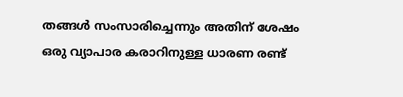തങ്ങള്‍ സംസാരിച്ചെന്നും അതിന് ശേഷം ഒരു വ്യാപാര കരാറിനുള്ള ധാരണ രണ്ട്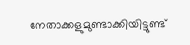നേതാക്കളുമുണ്ടാക്കിയിട്ടുണ്ട്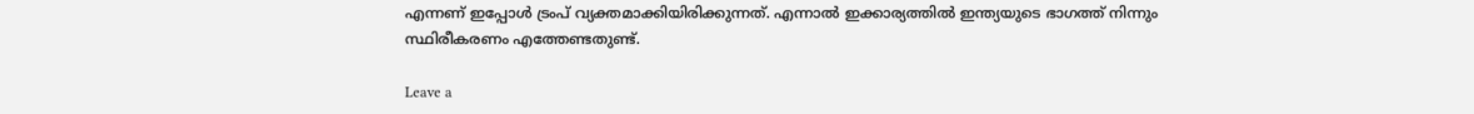എന്നണ് ഇപ്പോള്‍ ട്രംപ് വ്യക്തമാക്കിയിരിക്കുന്നത്. എന്നാൽ ഇക്കാര്യത്തിൽ ഇന്ത്യയുടെ ഭാഗത്ത് നിന്നും സ്ഥിരീകരണം എത്തേണ്ടതുണ്ട്.

Leave a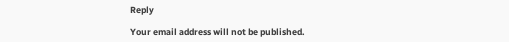Reply

Your email address will not be published.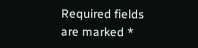Required fields are marked *